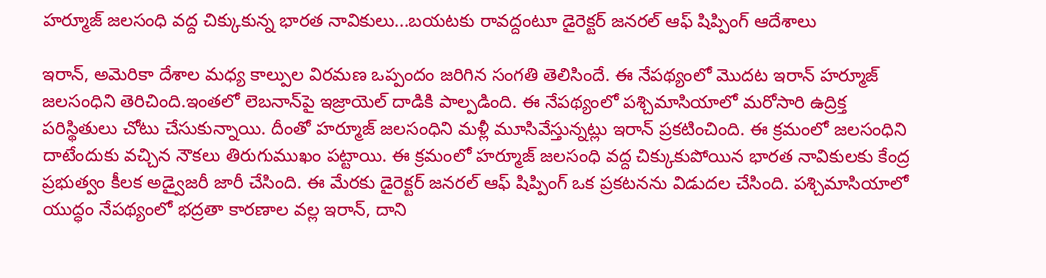హర్మూజ్‌ జలసంధి వద్ద చిక్కుకున్న భారత నావికులు...బయటకు రావద్దంటూ డైరెక్టర్‌ జనరల్‌ ఆఫ్‌ షిప్పింగ్ ఆదేశాలు

ఇరాన్, అమెరికా దేశాల మధ్య కాల్పుల విరమణ ఒప్పందం జరిగిన సంగతి తెలిసిందే. ఈ నేపథ్యంలో మొదట ఇరాన్ హర్మూజ్ జలసంధిని తెరిచింది.ఇంతలో లెబనాన్‌పై ఇజ్రాయెల్ దాడికి పాల్పడింది. ఈ నేపథ్యంలో పశ్చిమాసియాలో మరోసారి ఉద్రిక్త పరిస్థితులు చోటు చేసుకున్నాయి. దీంతో హర్మూజ్ జలసంధిని మళ్లీ మూసివేస్తున్నట్లు ఇరాన్ ప్రకటించింది. ఈ క్రమంలో జలసంధిని దాటేందుకు వచ్చిన నౌకలు తిరుగుముఖం పట్టాయి. ఈ క్రమంలో హర్మూజ్ జలసంధి వద్ద చిక్కుకుపోయిన భారత నావికులకు కేంద్ర ప్రభుత్వం కీలక అడ్వైజరీ జారీ చేసింది. ఈ మేరకు డైరెక్టర్ జనరల్ ఆఫ్ షిప్పింగ్ ఒక ప్రకటనను విడుదల చేసింది. పశ్చిమాసియాలో యుద్ధం నేపథ్యంలో భద్రతా కారణాల వల్ల ఇరాన్, దాని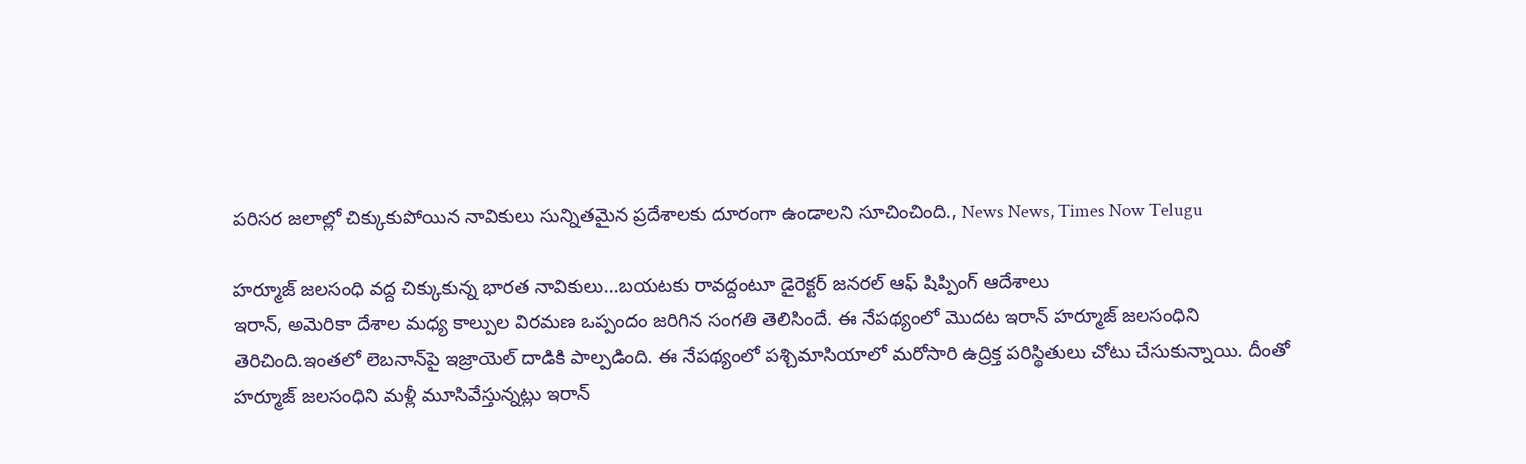పరిసర జలాల్లో చిక్కుకుపోయిన నావికులు సున్నితమైన ప్రదేశాలకు దూరంగా ఉండాలని సూచించింది., News News, Times Now Telugu

హర్మూజ్‌ జలసంధి వద్ద చిక్కుకున్న భారత నావికులు...బయటకు రావద్దంటూ డైరెక్టర్‌ జనరల్‌ ఆఫ్‌ షిప్పింగ్ ఆదేశాలు
ఇరాన్, అమెరికా దేశాల మధ్య కాల్పుల విరమణ ఒప్పందం జరిగిన సంగతి తెలిసిందే. ఈ నేపథ్యంలో మొదట ఇరాన్ హర్మూజ్ జలసంధిని తెరిచింది.ఇంతలో లెబనాన్‌పై ఇజ్రాయెల్ దాడికి పాల్పడింది. ఈ నేపథ్యంలో పశ్చిమాసియాలో మరోసారి ఉద్రిక్త పరిస్థితులు చోటు చేసుకున్నాయి. దీంతో హర్మూజ్ జలసంధిని మళ్లీ మూసివేస్తున్నట్లు ఇరాన్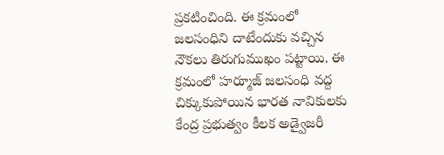ప్రకటించింది. ఈ క్రమంలో జలసంధిని దాటేందుకు వచ్చిన నౌకలు తిరుగుముఖం పట్టాయి. ఈ క్రమంలో హర్మూజ్ జలసంధి వద్ద చిక్కుకుపోయిన భారత నావికులకు కేంద్ర ప్రభుత్వం కీలక అడ్వైజరీ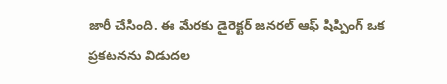జారీ చేసింది. ఈ మేరకు డైరెక్టర్ జనరల్ ఆఫ్ షిప్పింగ్ ఒక ప్రకటనను విడుదల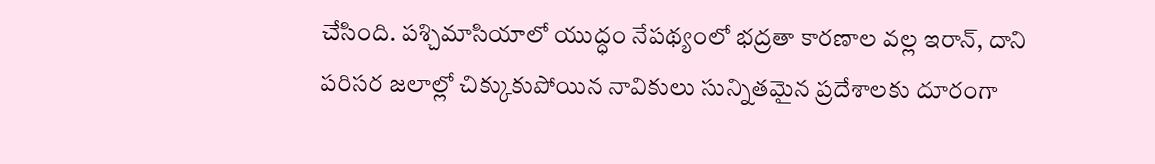చేసింది. పశ్చిమాసియాలో యుద్ధం నేపథ్యంలో భద్రతా కారణాల వల్ల ఇరాన్, దాని పరిసర జలాల్లో చిక్కుకుపోయిన నావికులు సున్నితమైన ప్రదేశాలకు దూరంగా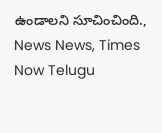ఉండాలని సూచించింది., News News, Times Now Telugu